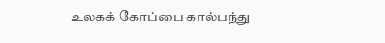உலகக் கோப்பை கால்பந்து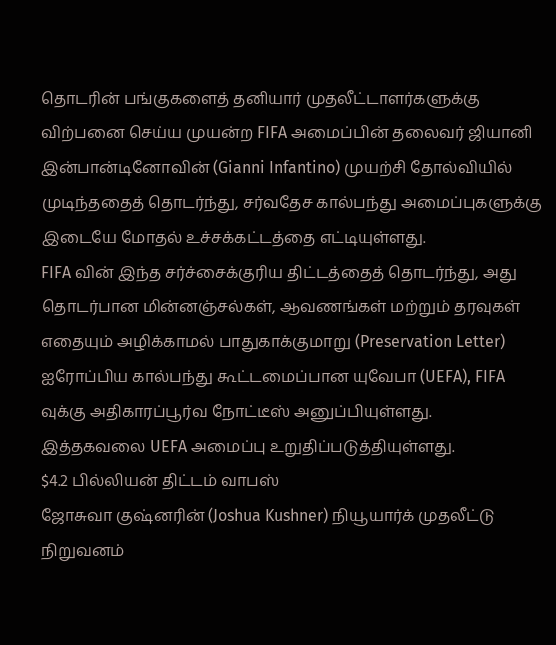தொடரின் பங்குகளைத் தனியார் முதலீட்டாளர்களுக்கு விற்பனை செய்ய முயன்ற FIFA அமைப்பின் தலைவர் ஜியானி இன்பான்டினோவின் (Gianni Infantino) முயற்சி தோல்வியில் முடிந்ததைத் தொடர்ந்து, சர்வதேச கால்பந்து அமைப்புகளுக்கு இடையே மோதல் உச்சக்கட்டத்தை எட்டியுள்ளது.
FIFA வின் இந்த சர்ச்சைக்குரிய திட்டத்தைத் தொடர்ந்து, அது தொடர்பான மின்னஞ்சல்கள், ஆவணங்கள் மற்றும் தரவுகள் எதையும் அழிக்காமல் பாதுகாக்குமாறு (Preservation Letter) ஐரோப்பிய கால்பந்து கூட்டமைப்பான யுவேபா (UEFA), FIFA வுக்கு அதிகாரப்பூர்வ நோட்டீஸ் அனுப்பியுள்ளது.
இத்தகவலை UEFA அமைப்பு உறுதிப்படுத்தியுள்ளது.
$4.2 பில்லியன் திட்டம் வாபஸ்
ஜோசுவா குஷ்னரின் (Joshua Kushner) நியூயார்க் முதலீட்டு நிறுவனம்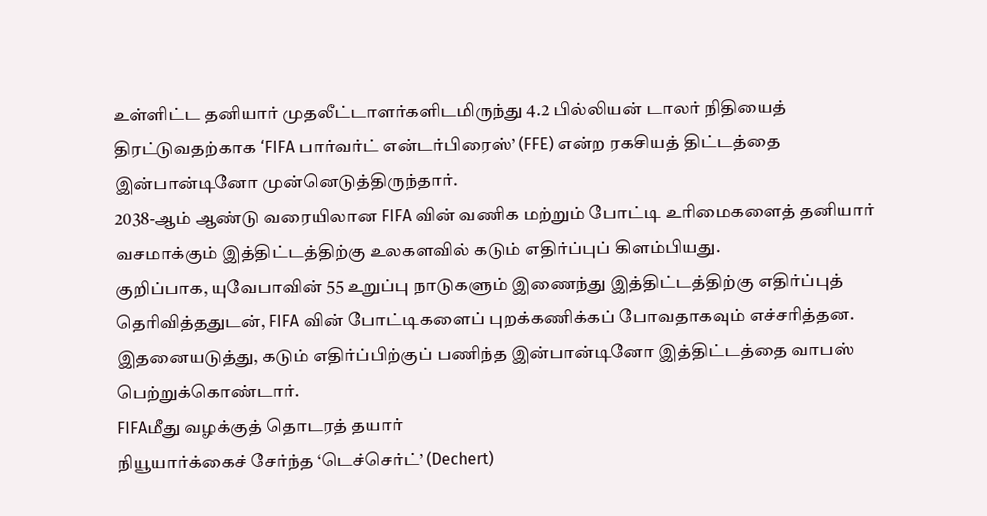உள்ளிட்ட தனியார் முதலீட்டாளர்களிடமிருந்து 4.2 பில்லியன் டாலர் நிதியைத் திரட்டுவதற்காக ‘FIFA பார்வர்ட் என்டர்பிரைஸ்’ (FFE) என்ற ரகசியத் திட்டத்தை இன்பான்டினோ முன்னெடுத்திருந்தார்.
2038-ஆம் ஆண்டு வரையிலான FIFA வின் வணிக மற்றும் போட்டி உரிமைகளைத் தனியார் வசமாக்கும் இத்திட்டத்திற்கு உலகளவில் கடும் எதிர்ப்புப் கிளம்பியது.
குறிப்பாக, யுவேபாவின் 55 உறுப்பு நாடுகளும் இணைந்து இத்திட்டத்திற்கு எதிர்ப்புத் தெரிவித்ததுடன், FIFA வின் போட்டிகளைப் புறக்கணிக்கப் போவதாகவும் எச்சரித்தன. இதனையடுத்து, கடும் எதிர்ப்பிற்குப் பணிந்த இன்பான்டினோ இத்திட்டத்தை வாபஸ் பெற்றுக்கொண்டார்.
FIFAமீது வழக்குத் தொடரத் தயார்
நியூயார்க்கைச் சேர்ந்த ‘டெச்செர்ட்’ (Dechert)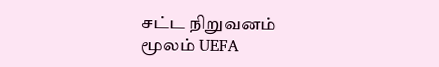சட்ட நிறுவனம் மூலம் UEFA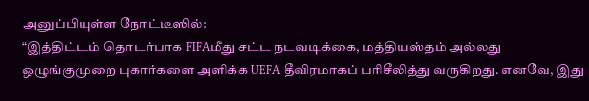அனுப்பியுள்ள நோட்டீஸில்:
“இத்திட்டம் தொடர்பாக FIFAமீது சட்ட நடவடிக்கை, மத்தியஸ்தம் அல்லது ஒழுங்குமுறை புகார்களை அளிக்க UEFA தீவிரமாகப் பரிசீலித்து வருகிறது. எனவே, இது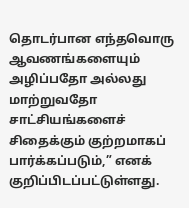தொடர்பான எந்தவொரு ஆவணங்களையும் அழிப்பதோ அல்லது மாற்றுவதோ சாட்சியங்களைச் சிதைக்கும் குற்றமாகப் பார்க்கப்படும்,” எனக் குறிப்பிடப்பட்டுள்ளது.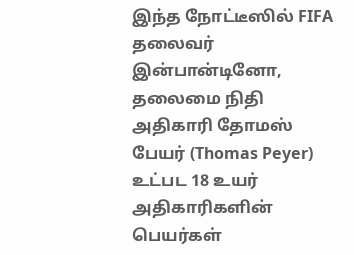இந்த நோட்டீஸில் FIFA தலைவர் இன்பான்டினோ, தலைமை நிதி அதிகாரி தோமஸ் பேயர் (Thomas Peyer) உட்பட 18 உயர் அதிகாரிகளின் பெயர்கள்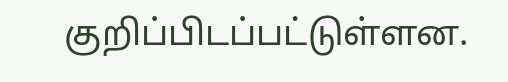குறிப்பிடப்பட்டுள்ளன.